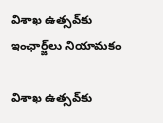విశాఖ ఉత్సవ్‌కు ఇంఛార్జ్‌లు నియామకం

విశాఖ ఉత్సవ్‌కు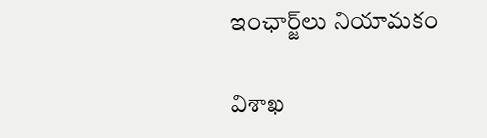ఇంఛార్జ్‌లు నియామకం

విశాఖ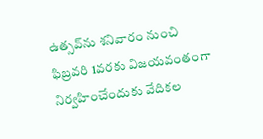ఉత్సవ్‌ను శనివారం నుంచి ఫిబ్రవరి 1వరకు విజయవంతంగా నిర్వహించేందుకు వేదికల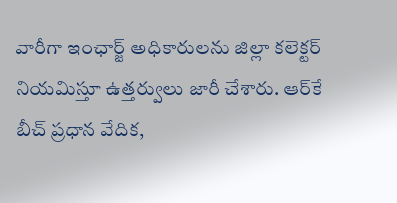వారీగా ఇంఛార్జ్‌ అధికారులను జిల్లా కలెక్టర్ నియమిస్తూ ఉత్తర్వులు జారీ చేశారు. ఆర్‌కే బీచ్ ప్రధాన వేదిక,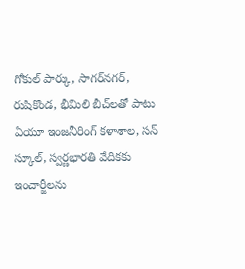గోకుల్ పార్కు, సాగర్‌నగర్, రుషికొండ, భీమిలి బీచ్‌లతో పాటు ఏయూ ఇంజనీరింగ్ కళాశాల, సన్ స్కూల్, స్వర్ణభారతి వేదికకు ఇంచార్జీలను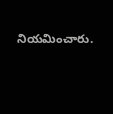నియమించారు.